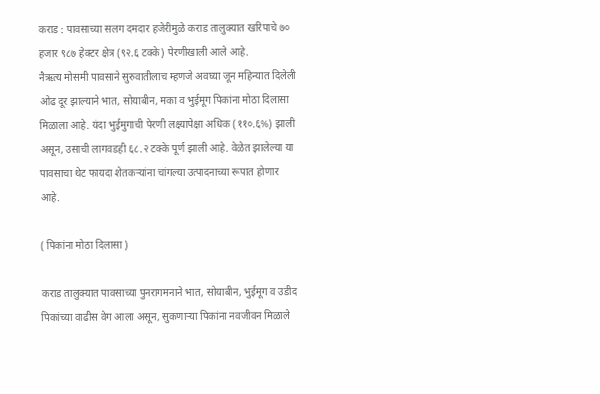कराड : पावसाच्या सलग दमदार हजेरीमुळे कराड तालुक्यात खरिपाचे ७० हजार ९८७ हेक्टर क्षेत्र (९२.६ टक्के) पेरणीखाली आले आहे.
नैऋत्य मोसमी पावसाने सुरुवातीलाच म्हणजे अवघ्या जून महिन्यात दिलेली ओढ दूर झाल्याने भात, सोयाबीन, मका व भुईमूग पिकांना मोठा दिलासा मिळाला आहे. यंदा भुईमुगाची पेरणी लक्ष्यापेक्षा अधिक (११०.६%) झाली असून, उसाची लागवडही ६८.२ टक्के पूर्ण झाली आहे. वेळेत झालेल्या या पावसाचा थेट फायदा शेतकऱ्यांना चांगल्या उत्पादनाच्या रूपात होणार आहे.

( पिकांना मोठा दिलासा )

कराड तालुक्यात पावसाच्या पुनरागमनाने भात, सोयाबीन, भुईमूग व उडीद पिकांच्या वाढीस वेग आला असून, सुकणाऱ्या पिकांना नवजीवन मिळाले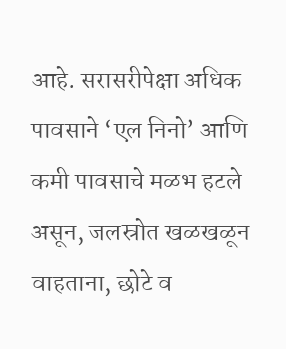आहे. सरासरीपेक्षा अधिक पावसाने ‘एल निनो’ आणि कमी पावसाचे मळभ हटले असून, जलस्रोत खळखळून वाहताना, छोटे व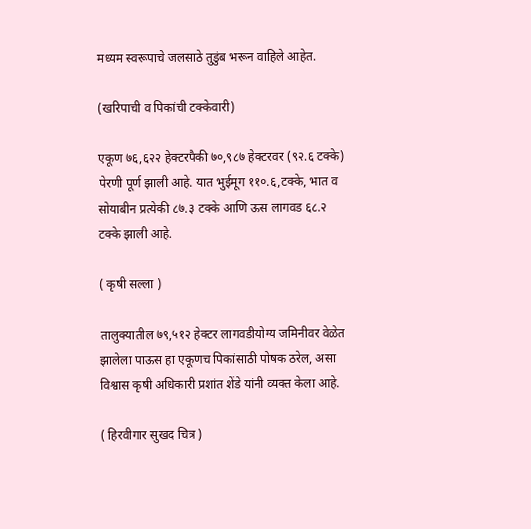मध्यम स्वरूपाचे जलसाठे तुडुंब भरून वाहिले आहेत.

(खरिपाची व पिकांची टक्केवारी)

एकूण ७६,६२२ हेक्टरपैकी ७०,९८७ हेक्टरवर (९२.६ टक्के) पेरणी पूर्ण झाली आहे. यात भुईमूग ११०.६,टक्के, भात व सोयाबीन प्रत्येकी ८७.३ टक्के आणि ऊस लागवड ६८.२ टक्के झाली आहे.

( कृषी सल्ला )

तालुक्यातील ७९,५१२ हेक्टर लागवडीयोग्य जमिनीवर वेळेत झालेला पाऊस हा एकूणच पिकांसाठी पोषक ठरेल, असा विश्वास कृषी अधिकारी प्रशांत शेंडे यांनी व्यक्त केला आहे.

( हिरवीगार सुखद चित्र )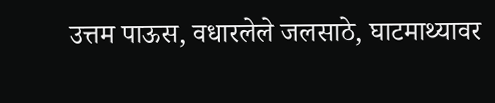उत्तम पाऊस, वधारलेले जलसाठे, घाटमाथ्यावर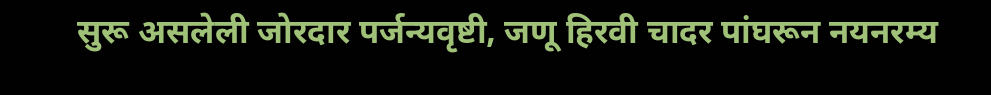सुरू असलेली जोरदार पर्जन्यवृष्टी, जणू हिरवी चादर पांघरून नयनरम्य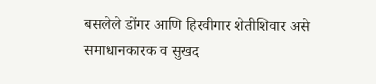बसलेले डोंगर आणि हिरवीगार शेतीशिवार असे समाधानकारक व सुखद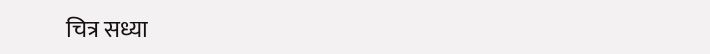चित्र सध्या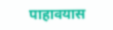पाहावयास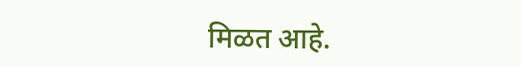मिळत आहे.